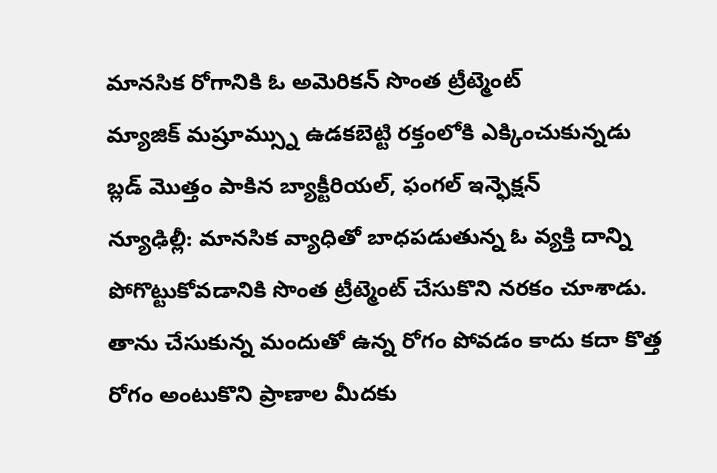మానసిక రోగానికి ఓ అమెరికన్ సొంత ట్రీట్మెంట్
మ్యాజిక్ మష్రూమ్స్ను ఉడకబెట్టి రక్తంలోకి ఎక్కించుకున్నడు
బ్లడ్ మొత్తం పాకిన బ్యాక్టీరియల్, ఫంగల్ ఇన్ఫెక్షన్
న్యూఢిల్లీ: మానసిక వ్యాధితో బాధపడుతున్న ఓ వ్యక్తి దాన్ని పోగొట్టుకోవడానికి సొంత ట్రీట్మెంట్ చేసుకొని నరకం చూశాడు. తాను చేసుకున్న మందుతో ఉన్న రోగం పోవడం కాదు కదా కొత్త రోగం అంటుకొని ప్రాణాల మీదకు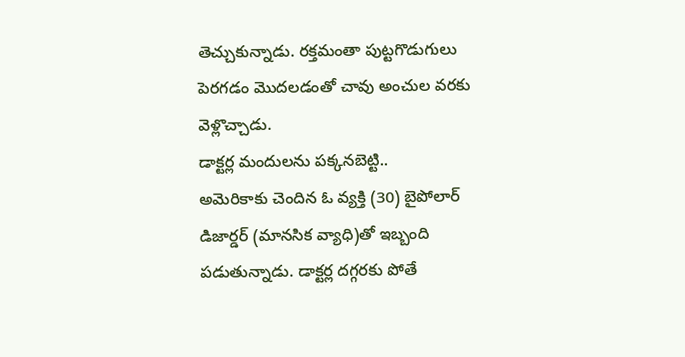తెచ్చుకున్నాడు. రక్తమంతా పుట్టగొడుగులు పెరగడం మొదలడంతో చావు అంచుల వరకు వెళ్లొచ్చాడు.
డాక్టర్ల మందులను పక్కనబెట్టి..
అమెరికాకు చెందిన ఓ వ్యక్తి (30) బైపోలార్ డిజార్డర్ (మానసిక వ్యాధి)తో ఇబ్బంది పడుతున్నాడు. డాక్టర్ల దగ్గరకు పోతే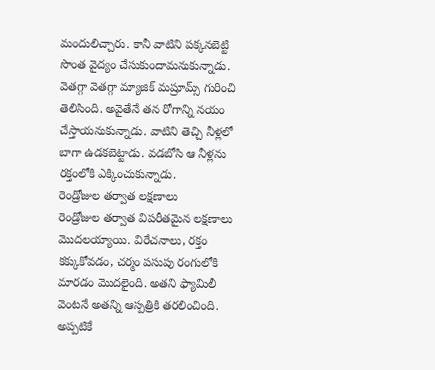మందులిచ్చారు. కానీ వాటిని పక్కనబెట్టి సొంత వైద్యం చేసుకుందామనుకున్నాడు. వెతగ్గా వెతగ్గా మ్యాజిక్ మష్రూమ్స్ గురించి తెలిసింది. అవైతేనే తన రోగాన్ని నయం చేస్తాయనుకున్నాడు. వాటిని తెచ్చి నీళ్లలో బాగా ఉడకబెట్టాడు. వడబోసి ఆ నీళ్లను రక్తంలోకి ఎక్కించుకున్నాడు.
రెండ్రోజుల తర్వాత లక్షణాలు
రెండ్రోజుల తర్వాత విపరీతమైన లక్షణాలు మొదలయ్యాయి. విరేచనాలు, రక్తం కక్కుకోవడం, చర్మం పసుపు రంగులోకి మారడం మొదలైంది. అతని ఫ్యామిలీ వెంటనే అతన్ని ఆస్పత్రికి తరలించింది. అప్పటికే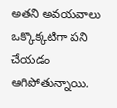అతని అవయవాలు ఒక్కొక్కటిగా పని చేయడం ఆగిపోతున్నాయి.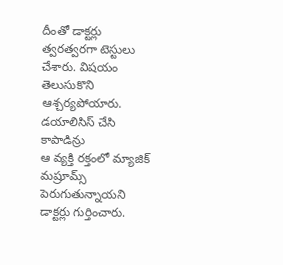దీంతో డాక్టర్లు త్వరత్వరగా టెస్టులు చేశారు. విషయం తెలుసుకొని ఆశ్చర్యపోయారు.
డయాలిసిస్ చేసి కాపాడిన్రు
ఆ వ్యక్తి రక్తంలో మ్యాజిక్ మష్రూమ్స్ పెరుగుతున్నాయని డాక్టర్లు గుర్తించారు.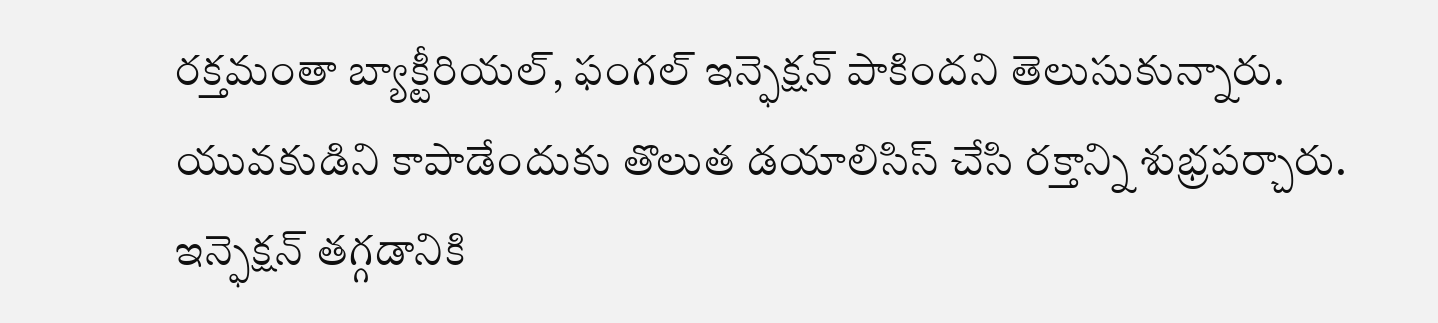రక్తమంతా బ్యాక్టీరియల్, ఫంగల్ ఇన్ఫెక్షన్ పాకిందని తెలుసుకున్నారు. యువకుడిని కాపాడేందుకు తొలుత డయాలిసిస్ చేసి రక్తాన్ని శుభ్రపర్చారు. ఇన్ఫెక్షన్ తగ్గడానికి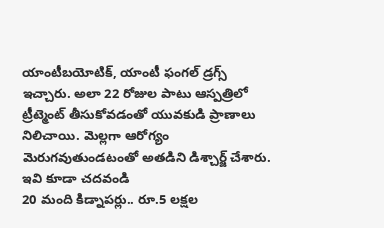యాంటీబయోటిక్, యాంటీ ఫంగల్ డ్రగ్స్ ఇచ్చారు. అలా 22 రోజుల పాటు ఆస్పత్రిలో ట్రీట్మెంట్ తీసుకోవడంతో యువకుడి ప్రాణాలు నిలిచాయి. మెల్లగా ఆరోగ్యం మెరుగవుతుండటంతో అతడిని డిశ్చార్జ్ చేశారు.
ఇవి కూడా చదవండి
20 మంది కిడ్నాపర్లు.. రూ.5 లక్షల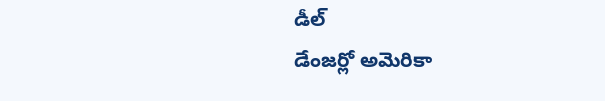డీల్
డేంజర్లో అమెరికా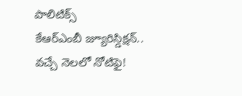పాలిటిక్స్
కేఆర్ఎంబీ జ్యూరిస్డిక్షన్.. వచ్చే నెలలో నోటిఫై!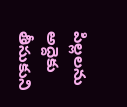పిల్లలను అద్దెకు తీసుకుని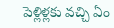పెళ్లిళ్లకు వచ్చి ఏం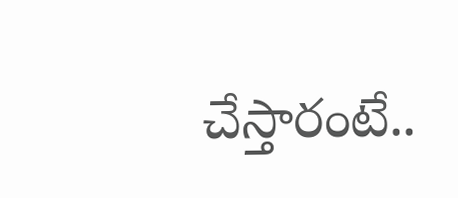చేస్తారంటే..